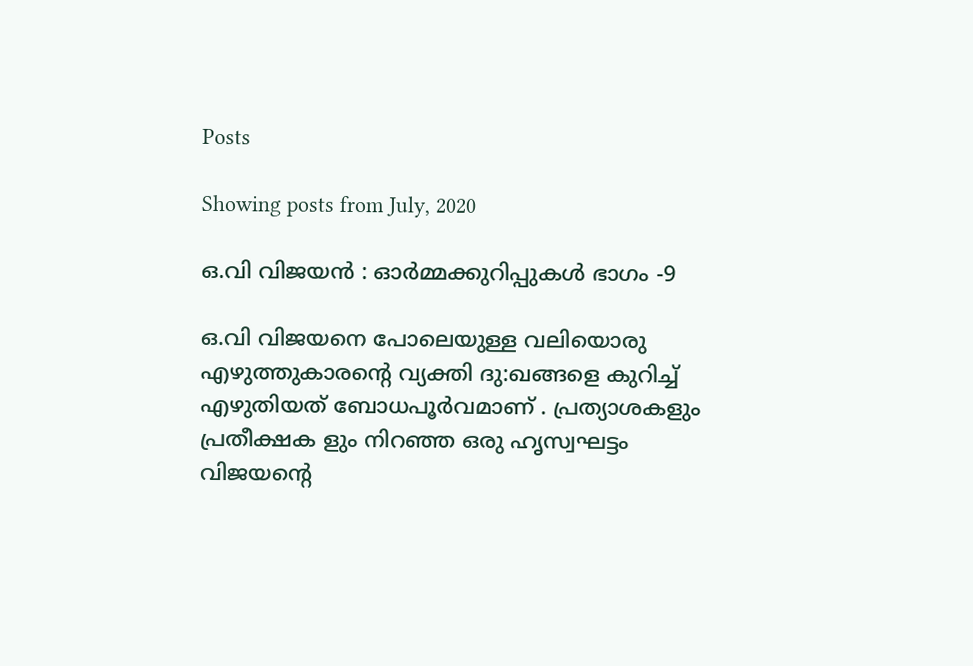Posts

Showing posts from July, 2020

ഒ.വി വിജയൻ : ഓര്‍മ്മക്കുറിപ്പുകള്‍‍ ഭാഗം -9

ഒ.വി വിജയനെ പോലെയുള്ള വലിയൊരു എഴുത്തുകാരൻ്റെ വ്യക്തി ദു:ഖങ്ങളെ കുറിച്ച് എഴുതിയത് ബോധപൂർവമാണ് . പ്രത്യാശകളും പ്രതീക്ഷക ളും നിറഞ്ഞ ഒരു ഹൃസ്വഘട്ടം വിജയൻ്റെ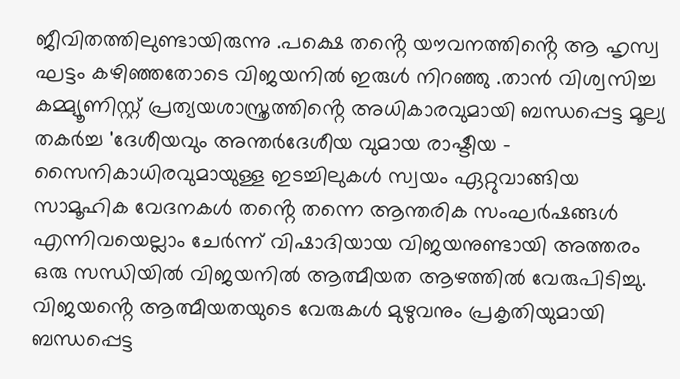ജീവിതത്തിലുണ്ടായിരുന്നു .പക്ഷെ തൻ്റെ യൗവനത്തിൻ്റെ ആ ഹൃസ്വ ഘട്ടം കഴിഞ്ഞതോടെ വിജയനിൽ ഇരുൾ നിറഞ്ഞു .താൻ വിശ്വസിച്ച കമ്മ്യൂണിസ്റ്റ് പ്രത്യയശാസ്ത്രത്തിൻ്റെ അധികാരവുമായി ബന്ധപ്പെട്ട മൂല്യ തകർച്ച 'ദേശീയവും അന്തർദേശീയ വുമായ രാഷ്ടീയ - സൈനികാധിരവുമായുള്ള ഇടച്ചിലുകൾ സ്വയം ഏറ്റുവാങ്ങിയ സാമൂഹിക വേദനകൾ തൻ്റെ തന്നെ ആന്തരിക സംഘർഷങ്ങൾ എന്നിവയെല്ലാം ചേർന്ന് വിഷാദിയായ വിജയനുണ്ടായി അത്തരം ഒരു സന്ധിയിൽ വിജയനിൽ ആത്മീയത ആഴത്തിൽ വേരുപിടിച്ചു. വിജയൻ്റെ ആത്മീയതയുടെ വേരുകൾ മുഴുവനും പ്രകൃതിയുമായി ബന്ധപ്പെട്ട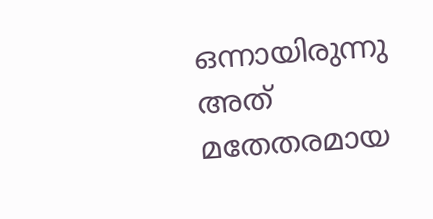ഒന്നായിരുന്നു അത് മതേതരമായ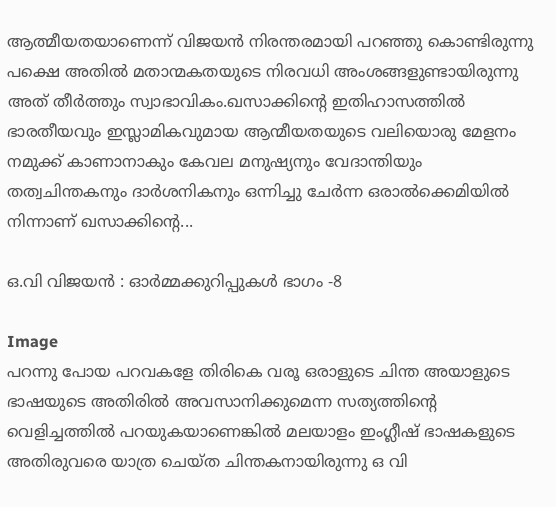ആത്മീയതയാണെന്ന് വിജയൻ നിരന്തരമായി പറഞ്ഞു കൊണ്ടിരുന്നു പക്ഷെ അതിൽ മതാന്മകതയുടെ നിരവധി അംശങ്ങളുണ്ടായിരുന്നു അത് തീർത്തും സ്വാഭാവികം.ഖസാക്കിൻ്റെ ഇതിഹാസത്തിൽ ഭാരതീയവും ഇസ്ലാമികവുമായ ആന്മീയതയുടെ വലിയൊരു മേളനം നമുക്ക് കാണാനാകും കേവല മനുഷ്യനും വേദാന്തിയും തത്വചിന്തകനും ദാർശനികനും ഒന്നിച്ചു ചേർന്ന ഒരാൽക്കെമിയിൽ നിന്നാണ്‌ ഖസാക്കിൻ്റെ...

ഒ.വി വിജയൻ : ഓര്‍മ്മക്കുറിപ്പുകള്‍‍ ഭാഗം -8

Image
പറന്നു പോയ പറവകളേ തിരികെ വരൂ ഒരാളുടെ ചിന്ത അയാളുടെ ഭാഷയുടെ അതിരിൽ അവസാനിക്കുമെന്ന സത്യത്തിൻ്റെ വെളിച്ചത്തിൽ പറയുകയാണെങ്കിൽ മലയാളം ഇംഗ്ലീഷ് ഭാഷകളുടെ അതിരുവരെ യാത്ര ചെയ്ത ചിന്തകനായിരുന്നു ഒ വി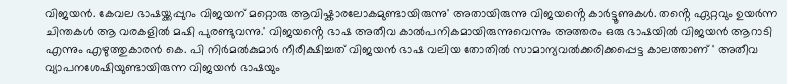വിജയൻ. കേവല ഭാഷയ്ക്കപ്പുറം വിജയന് മറ്റൊരു ആവിഷ്കാരലോകമുണ്ടായിരുന്നു' അതായിരുന്നു വിജയൻ്റെ കാർട്ടൂണുകൾ. തൻ്റെ ഏറ്റവും ഉയർന്ന ചിന്തകൾ ആ വരകളിൽ മഷി പുരണ്ടുവന്നു.' വിജയൻ്റെ ഭാഷ അതീവ കാൽപനികമായിരുന്നുവെന്നും അത്തരം ഒരു ഭാഷയിൽ വിജയൻ ആറാടി എന്നും എഴുത്തുകാരൻ കെ. പി നിർമൽകുമാർ നീരീക്ഷിച്ചത് വിജയൻ ഭാഷ വലിയ തോതിൽ സാമാന്യവൽക്കരിക്കപ്പെട്ട കാലത്താണ് ' അതീവ വ്യാപനശേഷിയുണ്ടായിരുന്ന വിജയൻ ഭാഷയും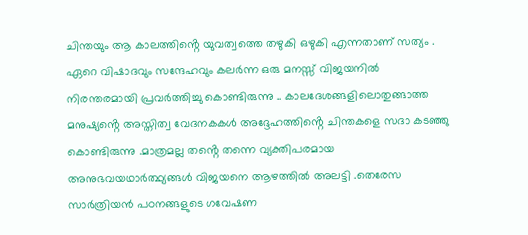ചിന്തയും ആ കാലത്തിൻ്റെ യുവത്വത്തെ തഴുകി ഒഴുകി എന്നതാണ് സത്യം . ഏറെ വിഷാദവും സന്ദേഹവും കലർന്ന ഒരു മനസ്സ് വിജയനിൽ നിരന്തരമായി പ്രവർത്തിച്ചു കൊണ്ടിരുന്നു .. കാലദേശങ്ങളിലൊതുങ്ങാത്ത മനുഷ്യൻ്റെ അസ്തിത്വ വേദനകകൾ അദ്ദേഹത്തിൻ്റെ ചിന്തകളെ സദാ കടഞ്ഞു കൊണ്ടിരുന്നു .മാത്രമല്ല തൻ്റെ തന്നെ വ്യക്തിപരമായ അനുഭവയഥാർത്ഥ്യങ്ങൾ വിജയനെ ആഴത്തിൽ അലട്ടി .തെരേസ സാർത്രിയൻ പഠനങ്ങളുടെ ഗവേഷണ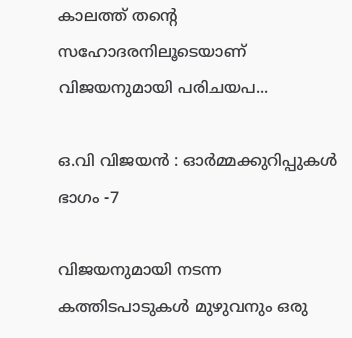കാലത്ത് തൻ്റെ സഹോദരനിലൂടെയാണ് വിജയനുമായി പരിചയപ...

ഒ.വി വിജയൻ : ഓര്‍മ്മക്കുറിപ്പുകള്‍‍ ഭാഗം -7

വിജയനുമായി നടന്ന കത്തിടപാടുകൾ മുഴുവനും ഒരു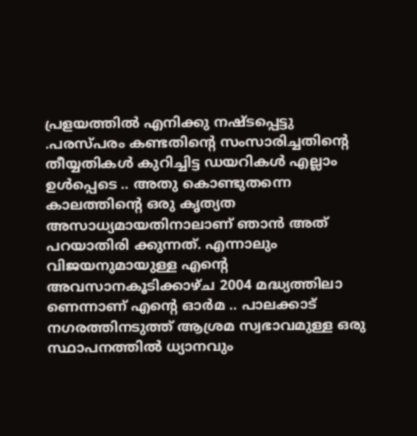പ്രളയത്തിൽ എനിക്കു നഷ്ടപ്പെട്ടു .പരസ്പരം കണ്ടതിൻ്റെ സംസാരിച്ചതിൻ്റെ തീയ്യതികൾ കുറിച്ചിട്ട ഡയറികൾ എല്ലാം ഉൾപ്പെടെ .. അതു കൊണ്ടുതന്നെ കാലത്തിൻ്റെ ഒരു കൃത്യത അസാധ്യമായതിനാലാണ് ഞാൻ അത് പറയാതിരി ക്കുന്നത്. എന്നാലും വിജയനുമായുള്ള എൻ്റെ അവസാനകൂടിക്കാഴ്ച 2004 മദ്ധ്യത്തിലാ ണെന്നാണ് എൻ്റെ ഓർമ .. പാലക്കാട് നഗരത്തിനടുത്ത് ആശ്രമ സ്വഭാവമുള്ള ഒരു സ്ഥാപനത്തിൽ ധ്യാനവും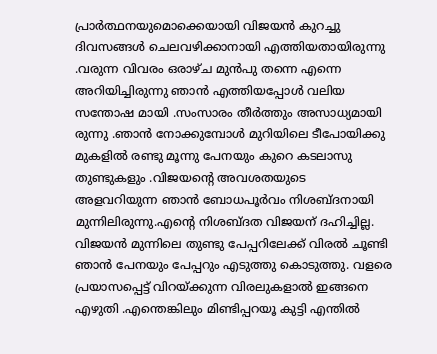പ്രാർത്ഥനയുമൊക്കെയായി വിജയൻ കുറച്ചു ദിവസങ്ങൾ ചെലവഴിക്കാനായി എത്തിയതായിരുന്നു .വരുന്ന വിവരം ഒരാഴ്ച മുൻപു തന്നെ എന്നെ അറിയിച്ചിരുന്നു ഞാൻ എത്തിയപ്പോൾ വലിയ സന്തോഷ മായി .സംസാരം തീർത്തും അസാധ്യമായി രുന്നു .ഞാൻ നോക്കുമ്പോൾ മുറിയിലെ ടീപോയിക്കു മുകളിൽ രണ്ടു മൂന്നു പേനയും കുറെ കടലാസു തുണ്ടുകളും .വിജയൻ്റെ അവശതയുടെ അളവറിയുന്ന ഞാൻ ബോധപൂർവം നിശബ്ദനായി മുന്നിലിരുന്നു.എൻ്റെ നിശബ്ദത വിജയന് ദഹിച്ചില്ല. വിജയൻ മുന്നിലെ തുണ്ടു പേപ്പറിലേക്ക് വിരൽ ചൂണ്ടി ഞാൻ പേനയും പേപ്പറും എടുത്തു കൊടുത്തു. വളരെ പ്രയാസപ്പെട്ട് വിറയ്ക്കുന്ന വിരലുകളാൽ ഇങ്ങനെ എഴുതി .എന്തെങ്കിലും മിണ്ടിപ്പറയൂ കുട്ടി എന്തിൽ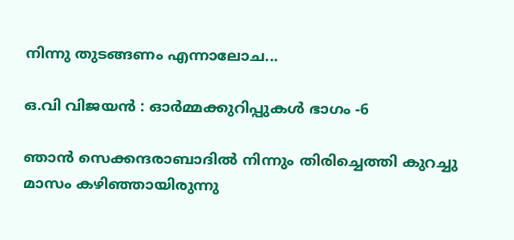നിന്നു തുടങ്ങണം എന്നാലോച...

ഒ.വി വിജയൻ : ഓര്‍മ്മക്കുറിപ്പുകള്‍‍ ഭാഗം -6

ഞാൻ സെക്കന്ദരാബാദിൽ നിന്നും തിരിച്ചെത്തി കുറച്ചു മാസം കഴിഞ്ഞായിരുന്നു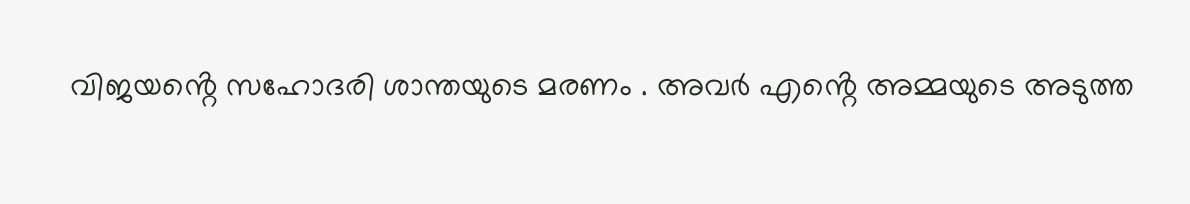വിജയൻ്റെ സഹോദരി ശാന്തയുടെ മരണം . അവർ എൻ്റെ അമ്മയുടെ അടുത്ത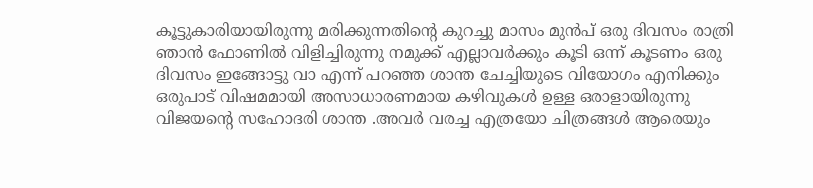കൂട്ടുകാരിയായിരുന്നു മരിക്കുന്നതിൻ്റെ കുറച്ചു മാസം മുൻപ് ഒരു ദിവസം രാത്രി ഞാൻ ഫോണിൽ വിളിച്ചിരുന്നു നമുക്ക് എല്ലാവർക്കും കൂടി ഒന്ന് കൂടണം ഒരു ദിവസം ഇങ്ങോട്ടു വാ എന്ന് പറഞ്ഞ ശാന്ത ചേച്ചിയുടെ വിയോഗം എനിക്കും ഒരുപാട് വിഷമമായി അസാധാരണമായ കഴിവുകൾ ഉള്ള ഒരാളായിരുന്നു വിജയൻ്റെ സഹോദരി ശാന്ത .അവർ വരച്ച എത്രയോ ചിത്രങ്ങൾ ആരെയും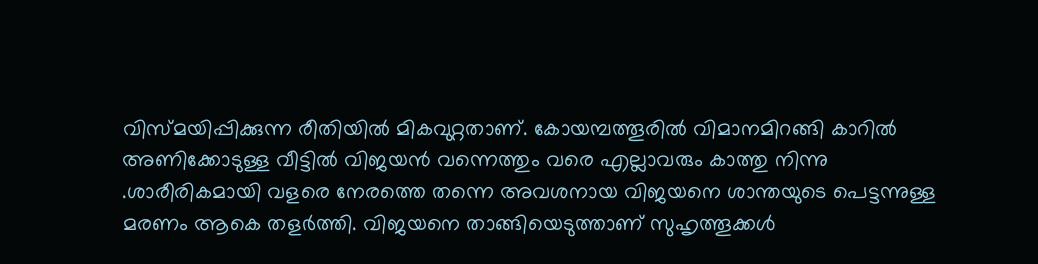വിസ്മയിപ്പിക്കുന്ന രീതിയിൽ മികവുറ്റതാണ്. കോയമ്പത്തൂരിൽ വിമാനമിറങ്ങി കാറിൽ അണിക്കോടുള്ള വീട്ടിൽ വിജയൻ വന്നെത്തും വരെ എല്ലാവരും കാത്തു നിന്നു .ശാരീരികമായി വളരെ നേരത്തെ തന്നെ അവശനായ വിജയനെ ശാന്തയുടെ പെട്ടന്നുള്ള മരണം ആകെ തളർത്തി. വിജയനെ താങ്ങിയെടുത്താണ് സുഹൃത്തൂക്കൾ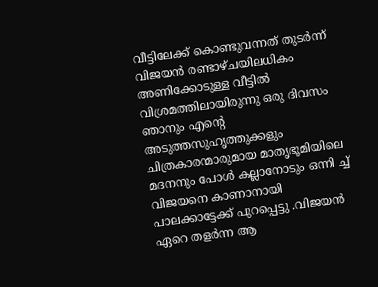വീട്ടിലേക്ക് കൊണ്ടുവന്നത് തുടർന്ന് വിജയൻ രണ്ടാഴ്ചയിലധികം അണിക്കോടുള്ള വീട്ടിൽ വിശ്രമത്തിലായിരുന്നു ഒരു ദിവസം ഞാനും എൻ്റെ അടുത്തസുഹൃത്തുക്കളും ചിത്രകാരന്മാരുമായ മാതൃഭൂമിയിലെ മദനനും പോൾ കല്ലാനോടും ഒന്നി ച്ച് വിജയനെ കാണാനായി പാലക്കാട്ടേക്ക് പുറപ്പെട്ടു .വിജയൻ ഏറെ തളർന്ന ആ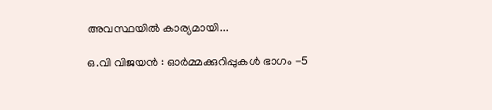അവസ്ഥയിൽ കാര്യമായി...

ഒ.വി വിജയൻ : ഓര്‍മ്മക്കുറിപ്പുകള്‍‍ ഭാഗം -5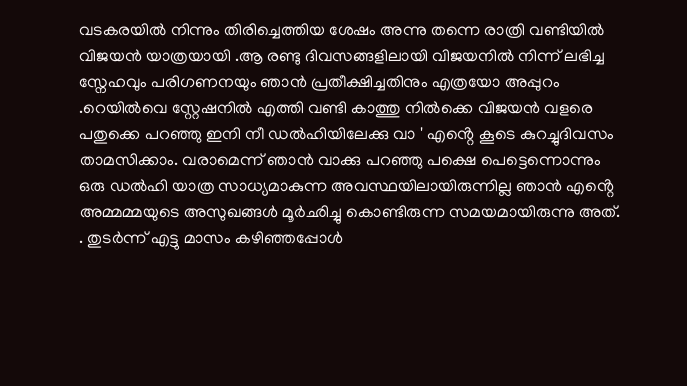വടകരയിൽ നിന്നും തിരിച്ചെത്തിയ ശേഷം അന്നു തന്നെ രാത്രി വണ്ടിയിൽ വിജയൻ യാത്രയായി .ആ രണ്ടു ദിവസങ്ങളിലായി വിജയനിൽ നിന്ന് ലഭിച്ച സ്നേഹവും പരിഗണനയും ഞാൻ പ്രതീക്ഷിച്ചതിനും എത്രയോ അപ്പുറം .റെയിൽവെ സ്റ്റേഷനിൽ എത്തി വണ്ടി കാത്തു നിൽക്കെ വിജയൻ വളരെ പതുക്കെ പറഞ്ഞു ഇനി നീ ഡൽഹിയിലേക്കു വാ ' എൻ്റെ കൂടെ കുറച്ചുദിവസം താമസിക്കാം. വരാമെന്ന് ഞാൻ വാക്കു പറഞ്ഞു പക്ഷെ പെട്ടെന്നൊന്നും ഒരു ഡൽഹി യാത്ര സാധ്യമാകുന്ന അവസ്ഥയിലായിരുന്നില്ല ഞാൻ എൻ്റെ അമ്മമ്മയുടെ അസുഖങ്ങൾ മൂർഛിച്ചു കൊണ്ടിരുന്ന സമയമായിരുന്നു അത്. . തുടർന്ന് എട്ടു മാസം കഴിഞ്ഞപ്പോൾ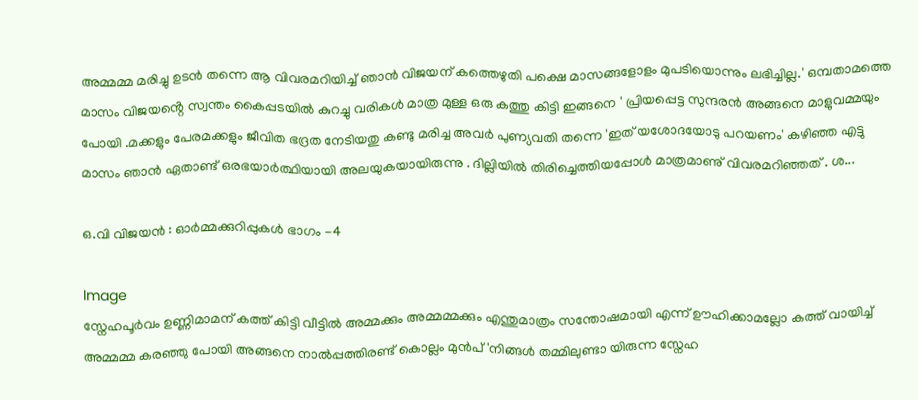അമ്മമ്മ മരിച്ചു ഉടൻ തന്നെ ആ വിവരമറിയിച്ച് ഞാൻ വിജയന് കത്തെഴുതി പക്ഷെ മാസങ്ങളോളം മുപടിയൊന്നും ലഭിച്ചില്ല.' ഒമ്പതാമത്തെ മാസം വിജയൻ്റെ സ്വന്തം കൈപ്പടയിൽ കുറച്ചു വരികൾ മാത്ര മുള്ള ഒരു കത്തു കിട്ടി ഇങ്ങനെ ' പ്രിയപ്പെട്ട സുന്ദരൻ അങ്ങനെ മാളുവമ്മയും പോയി .മക്കളും പേരമക്കളും ജീവിത ഭദ്രത നേടിയതു കണ്ടു മരിച്ച അവർ പുണ്യവതി തന്നെ 'ഇത് യശോദയോടു പറയണം' കഴിഞ്ഞ എട്ടു മാസം ഞാൻ ഏതാണ്ട് ഒരഭയാർത്ഥിയായി അലയുകയായിരുന്നു . ദില്ലിയിൽ തിരിച്ചെത്തിയപ്പോൾ മാത്രമാണു് വിവരമറിഞ്ഞത് . ശ...

ഒ.വി വിജയൻ : ഓര്‍മ്മക്കുറിപ്പുകള്‍‍ ഭാഗം -4

Image
സ്നേഹപൂർവം ഉണ്ണിമാമന് കത്ത് കിട്ടി വീട്ടിൽ അമ്മക്കും അമ്മമ്മക്കും എന്തുമാത്രം സന്തോഷമായി എന്ന് ഊഹിക്കാമല്ലോ കത്ത് വായിച്ച് അമ്മമ്മ കരഞ്ഞു പോയി അങ്ങനെ നാൽപ്പത്തിരണ്ട് കൊല്ലം മുൻപ് 'നിങ്ങൾ തമ്മിലുണ്ടാ യിരുന്ന സ്നേഹ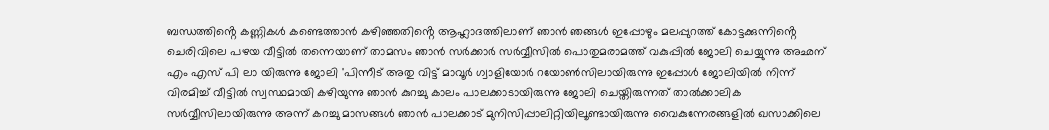ബന്ധത്തിൻ്റെ കണ്ണികൾ കണ്ടെത്താൻ കഴിഞ്ഞതിൻ്റെ ആഹ്ലാദത്തിലാണ് ഞാൻ ഞങ്ങൾ ഇപ്പോഴും മലപ്പുറത്ത് കോട്ടക്കുന്നിൻ്റെ ചെരിവിലെ പഴയ വീട്ടിൽ തന്നെയാണ് താമസം ഞാൻ സർക്കാർ സർവ്വീസിൽ പൊതുമരാമത്ത് വകുപ്പിൽ ജോലി ചെയ്യുന്നു അഛന് എം എസ് പി ലാ യിരുന്നു ജോലി 'പിന്നീട് അതു വിട്ട് മാവൂർ ഗ്വാളിയോർ റയോൺസിലായിരുന്നു ഇപ്പോൾ ജോലിയിൽ നിന്ന് വിരമിച്ച് വീട്ടിൽ സ്വസ്ഥമായി കഴിയുന്നു ഞാൻ കുറച്ചു കാലം പാലക്കാടായിരുന്നു ജോലി ചെയ്തിരുന്നത് താൽക്കാലിക സർവ്വീസിലായിരുന്നു അന്ന് കറച്ചു മാസങ്ങൾ ഞാൻ പാലക്കാട് മുനിസിപ്പാലിറ്റിയിലൂണ്ടായിരുന്നു വൈകുന്നേരങ്ങളിൽ ഖസാക്കിലെ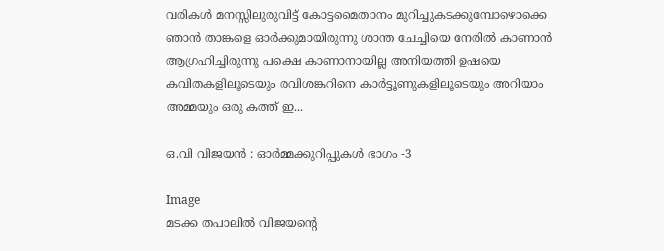വരികൾ മനസ്സിലുരുവിട്ട് കോട്ടമൈതാനം മുറിച്ചുകടക്കുമ്പോഴൊക്കെ ഞാൻ താങ്കളെ ഓർക്കുമായിരുന്നു ശാന്ത ചേച്ചിയെ നേരിൽ കാണാൻ ആഗ്രഹിച്ചിരുന്നു പക്ഷെ കാണാനായില്ല അനിയത്തി ഉഷയെ കവിതകളിലൂടെയും രവിശങ്കറിനെ കാർട്ടൂണുകളിലൂടെയും അറിയാം അമ്മയും ഒരു കത്ത് ഇ...

ഒ.വി വിജയൻ : ഓര്‍മ്മക്കുറിപ്പുകള്‍‍ ഭാഗം -3

Image
മടക്ക തപാലിൽ വിജയൻ്റെ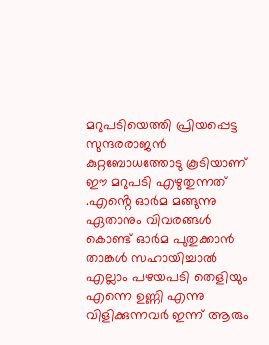മറുപടിയെത്തി പ്രിയപ്പെട്ട സുന്ദരരാജൻ കുറ്റബോധത്തോടു കൂടിയാണ് ഈ മറുപടി എഴുതുന്നത് .എൻ്റെ ഓർമ മങ്ങുന്നു ഏതാനും വിവരങ്ങൾ കൊണ്ട് ഓർമ പുതുക്കാൻ താങ്കൾ സഹായിച്ചാൽ എല്ലാം പഴയപടി തെളിയും എന്നെ ഉണ്ണി എന്നു വിളിക്കുന്നവർ ഇന്ന് ആരും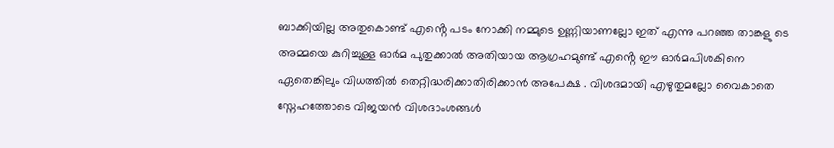ബാക്കിയില്ല അതുകൊണ്ട് എൻ്റെ പടം നോക്കി നമ്മുടെ ഉണ്ണിയാണല്ലോ ഇത് എന്നു പറഞ്ഞ താങ്കളു ടെ അമ്മയെ കുറിച്ചുള്ള ഓർമ പുതുക്കാൽ അതിയായ ആഗ്രഹമുണ്ട് എൻ്റെ ഈ ഓർമപിശകിനെ ഏതെങ്കിലും വിധത്തിൽ തെറ്റിദ്ധരിക്കാതിരിക്കാൻ അപേക്ഷ . വിശദമായി എഴുതുമല്ലോ വൈകാതെ സ്നേഹത്തോടെ വിജയൻ വിശദാംശങ്ങൾ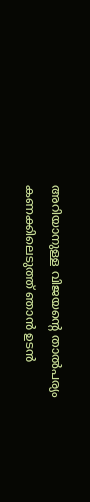അറിയാനുള്ള വിജയൻ്റെ താൽപര്യം കണക്കിലെടുത്ത് ഞാൻ ഉടൻ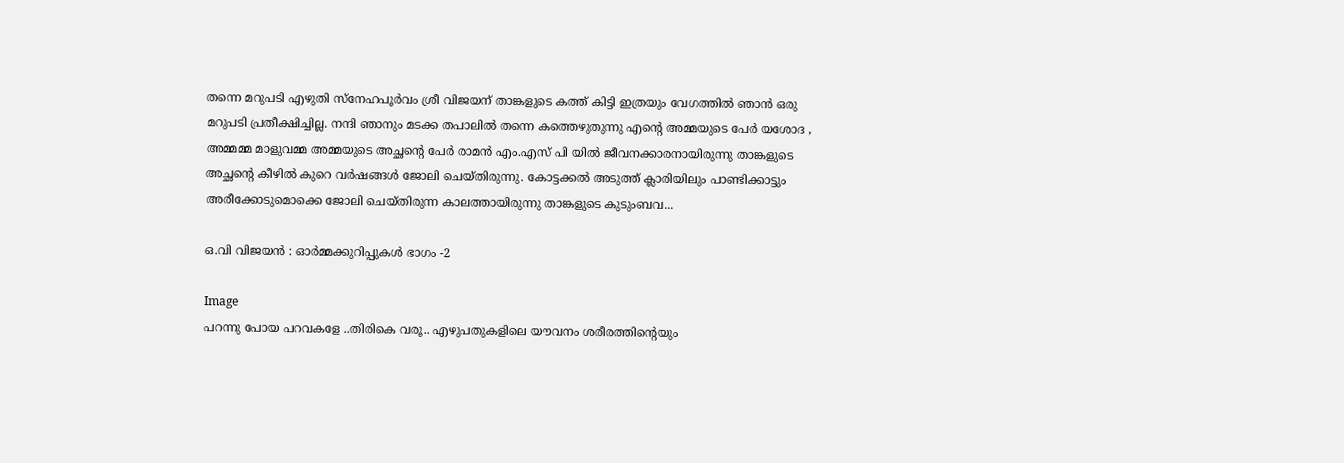തന്നെ മറുപടി എഴുതി സ്നേഹപൂർവം ശ്രീ വിജയന് താങ്കളുടെ കത്ത് കിട്ടി ഇത്രയും വേഗത്തിൽ ഞാൻ ഒരു മറുപടി പ്രതീക്ഷിച്ചില്ല. നന്ദി ഞാനും മടക്ക തപാലിൽ തന്നെ കത്തെഴുതുന്നു എൻ്റെ അമ്മയുടെ പേർ യശോദ , അമ്മമ്മ മാളുവമ്മ അമ്മയുടെ അച്ഛൻ്റെ പേർ രാമൻ എം.എസ് പി യിൽ ജീവനക്കാരനായിരുന്നു താങ്കളുടെ അച്ഛൻ്റെ കീഴിൽ കുറെ വർഷങ്ങൾ ജോലി ചെയ്തിരുന്നു. കോട്ടക്കൽ അടുത്ത് ക്ലാരിയിലും പാണ്ടിക്കാട്ടും അരീക്കോടുമൊക്കെ ജോലി ചെയ്തിരുന്ന കാലത്തായിരുന്നു താങ്കളുടെ കുടുംബവ...

ഒ.വി വിജയൻ : ഓര്‍മ്മക്കുറിപ്പുകള്‍‍ ഭാഗം -2

Image
പറന്നു പോയ പറവകളേ ..തിരികെ വരൂ.. എഴുപതുകളിലെ യൗവനം ശരീരത്തിൻ്റെയും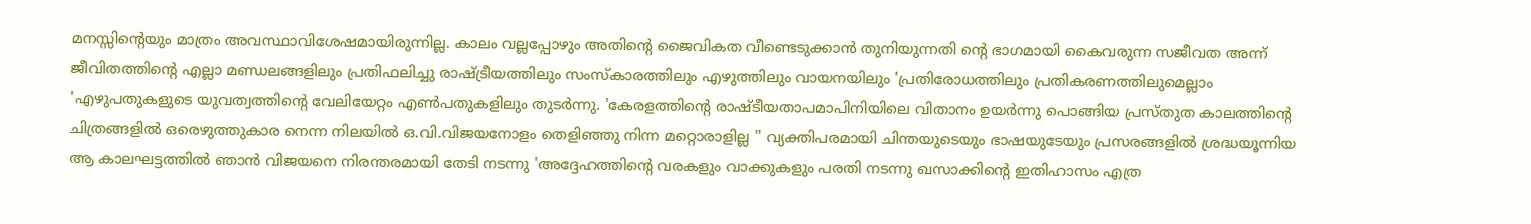മനസ്സിൻ്റെയും മാത്രം അവസ്ഥാവിശേഷമായിരുന്നില്ല. കാലം വല്ലപ്പോഴും അതിൻ്റെ ജൈവികത വീണ്ടെടുക്കാൻ തുനിയുന്നതി ൻ്റെ ഭാഗമായി കൈവരുന്ന സജീവത അന്ന് ജീവിതത്തിൻ്റെ എല്ലാ മണ്ഡലങ്ങളിലും പ്രതിഫലിച്ചു രാഷ്ട്രീയത്തിലും സംസ്കാരത്തിലും എഴുത്തിലും വായനയിലും 'പ്രതിരോധത്തിലും പ്രതികരണത്തിലുമെല്ലാം 'എഴുപതുകളുടെ യുവത്വത്തിൻ്റെ വേലിയേറ്റം എൺപതുകളിലും തുടർന്നു. 'കേരളത്തിൻ്റെ രാഷ്ടീയതാപമാപിനിയിലെ വിതാനം ഉയർന്നു പൊങ്ങിയ പ്രസ്തുത കാലത്തിൻ്റെ ചിത്രങ്ങളിൽ ഒരെഴുത്തുകാര നെന്ന നിലയിൽ ഒ.വി.വിജയനോളം തെളിഞ്ഞു നിന്ന മറ്റൊരാളില്ല '' വ്യക്തിപരമായി ചിന്തയുടെയും ഭാഷയുടേയും പ്രസരങ്ങളിൽ ശ്രദ്ധയൂന്നിയ ആ കാലഘട്ടത്തിൽ ഞാൻ വിജയനെ നിരന്തരമായി തേടി നടന്നു 'അദ്ദേഹത്തിൻ്റെ വരകളും വാക്കുകളും പരതി നടന്നു ഖസാക്കിൻ്റെ ഇതിഹാസം എത്ര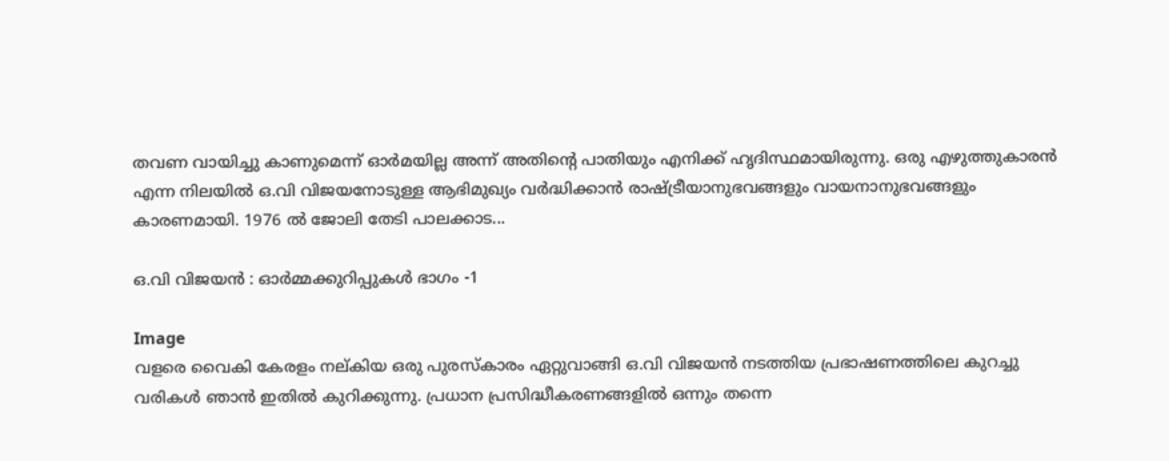തവണ വായിച്ചു കാണുമെന്ന് ഓർമയില്ല അന്ന് അതിൻ്റെ പാതിയും എനിക്ക് ഹൃദിസ്ഥമായിരുന്നു. ഒരു എഴുത്തുകാരൻ എന്ന നിലയിൽ ഒ.വി വിജയനോടുള്ള ആഭിമുഖ്യം വർദ്ധിക്കാൻ രാഷ്ട്രീയാനുഭവങ്ങളും വായനാനുഭവങ്ങളും കാരണമായി. 1976 ൽ ജോലി തേടി പാലക്കാട...

ഒ.വി വിജയൻ : ഓര്‍മ്മക്കുറിപ്പുകള്‍‍ ഭാഗം -1

Image
വളരെ വൈകി കേരളം നല്കിയ ഒരു പുരസ്കാരം ഏറ്റുവാങ്ങി ഒ.വി വിജയൻ നടത്തിയ പ്രഭാഷണത്തിലെ കുറച്ചു വരികൾ ഞാൻ ഇതിൽ കുറിക്കുന്നു. പ്രധാന പ്രസിദ്ധീകരണങ്ങളിൽ ഒന്നും തന്നെ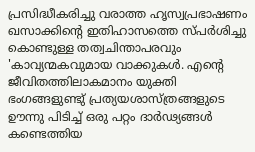പ്രസിദ്ധീകരിച്ചു വരാത്ത ഹൃസ്വപ്രഭാഷണം ഖസാക്കിൻ്റെ ഇതിഹാസത്തെ സ്പർശിച്ചു കൊണ്ടുള്ള തത്വചിന്താപരവും 'കാവ്യന്മകവുമായ വാക്കുകൾ. എൻ്റെ ജീവിതത്തിലാകമാനം യുക്തി ഭംഗങ്ങളുണ്ടു് പ്രത്യയശാസ്ത്രങ്ങളുടെ ഊന്നു പിടിച്ച് ഒരു പറ്റം ദാർഢ്യങ്ങൾ കണ്ടെത്തിയ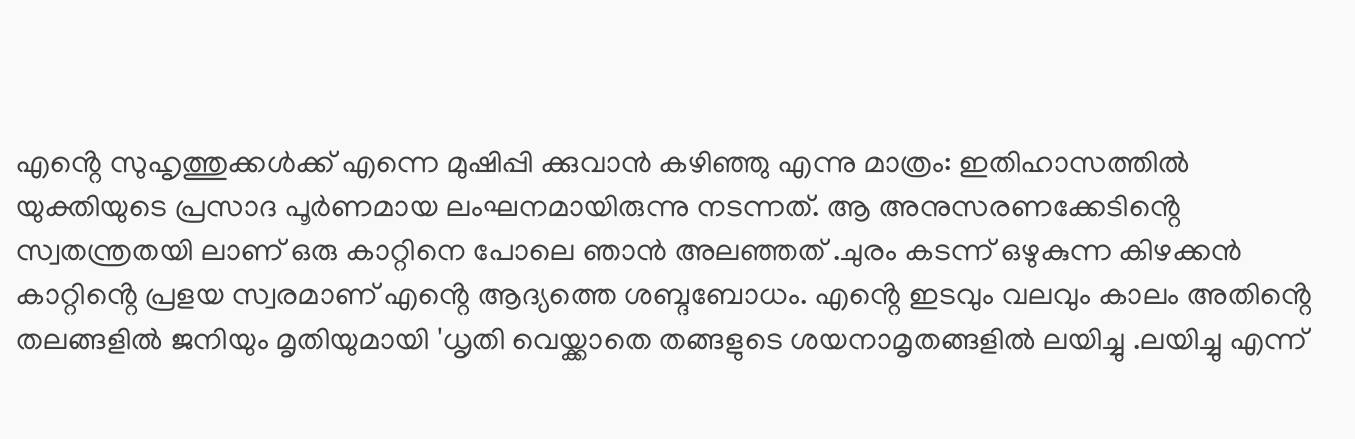എൻ്റെ സുഹൃത്തുക്കൾക്ക് എന്നെ മുഷിപ്പി ക്കുവാൻ കഴിഞ്ഞു എന്നു മാത്രം: ഇതിഹാസത്തിൽ യുക്തിയുടെ പ്രസാദ പൂർണമായ ലംഘനമായിരുന്നു നടന്നത്. ആ അനുസരണക്കേടിൻ്റെ സ്വതന്ത്രതയി ലാണ് ഒരു കാറ്റിനെ പോലെ ഞാൻ അലഞ്ഞത് .ചുരം കടന്ന് ഒഴുകുന്ന കിഴക്കൻ കാറ്റിൻ്റെ പ്രളയ സ്വരമാണ് എൻ്റെ ആദ്യത്തെ ശബ്ദബോധം. എൻ്റെ ഇടവും വലവും കാലം അതിൻ്റെ തലങ്ങളിൽ ജനിയും മൃതിയുമായി 'ധൃതി വെയ്ക്കാതെ തങ്ങളുടെ ശയനാമൃതങ്ങളിൽ ലയിച്ചു .ലയിച്ചു എന്ന്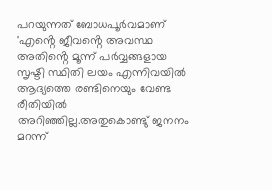പറയുന്നത് ബോധപൂർവമാണ് 'എൻ്റെ ജീവൻ്റെ അവസ്ഥ അതിൻ്റെ മൂന്ന് പർവ്വങ്ങളായ സൃഷ്ടി സ്ഥിതി ലയം എന്നിവയിൽ ആദ്യത്തെ രണ്ടിനെയും വേണ്ട രീതിയിൽ അറിഞ്ഞില്ല.അതുകൊണ്ടു് ജനനം മറന്ന്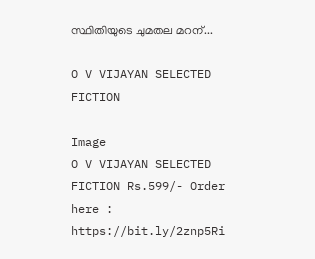സ്ഥിതിയുടെ ചുമതല മറന്...

O V VIJAYAN SELECTED FICTION

Image
O V VIJAYAN SELECTED FICTION Rs.599/- Order here : https://bit.ly/2znp5Ri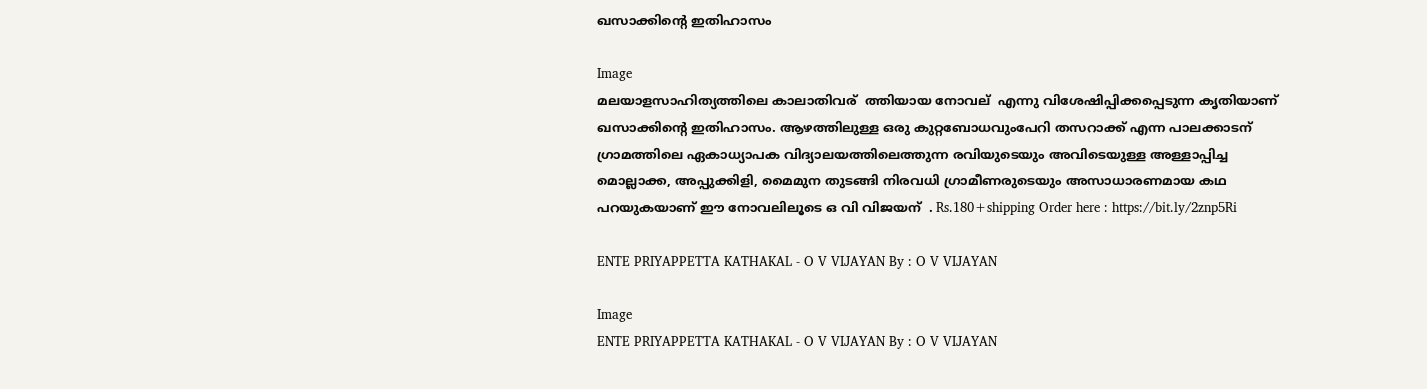ഖസാക്കിന്റെ ഇതിഹാസം

Image
മലയാളസാഹിത്യത്തിലെ കാലാതിവര് ‍ ത്തിയായ നോവല് ‍ എന്നു വിശേഷിപ്പിക്കപ്പെടുന്ന കൃതിയാണ് ഖസാക്കിന്റെ ഇതിഹാസം. ആഴത്തിലുള്ള ഒരു കുറ്റബോധവുംപേറി തസറാക്ക് എന്ന പാലക്കാടന് ‍ ഗ്രാമത്തിലെ ഏകാധ്യാപക വിദ്യാലയത്തിലെത്തുന്ന രവിയുടെയും അവിടെയുള്ള അള്ളാപ്പിച്ച മൊല്ലാക്ക, അപ്പുക്കിളി, മൈമുന തുടങ്ങി നിരവധി ഗ്രാമീണരുടെയും അസാധാരണമായ കഥ പറയുകയാണ് ഈ നോവലിലൂടെ ഒ വി വിജയന് ‍ . Rs.180+shipping Order here : https://bit.ly/2znp5Ri

ENTE PRIYAPPETTA KATHAKAL - O V VIJAYAN By : O V VIJAYAN

Image
ENTE PRIYAPPETTA KATHAKAL - O V VIJAYAN By : O V VIJAYAN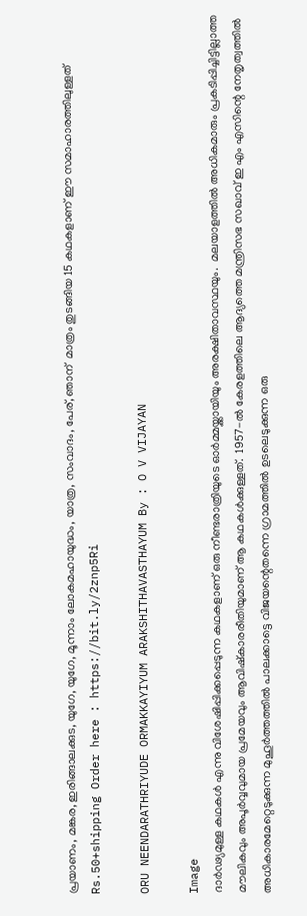പ്രയാണം, മങ്കര, ഇരിങ്ങാലക്കുട, യുഗേ, യുഗേ, മൂന്നാം ലോകമഹായുദ്ധം, യാത്ര, സംവാദം, പേര്, ഞാന് ‍ മാത്രം തുടങ്ങിയ 15 കഥകളാണ് ഈ സമാഹാരത്തിലുള്ളത്‌ Rs.50+shipping Order here : https://bit.ly/2znp5Ri

ORU NEENDARATHRIYUDE ORMAKKAYIYUM ARAKSHITHAVASTHAYUM By : O V VIJAYAN

Image
ദാർഢ്യമുള്ള കഥകൾ എന്നു വിശേഷിപ്പിക്കപ്പെടുന്ന കഥകളാണ് ഒരു നീണ്ടരാത്രിയുടെ ഓർമ്മയ്ക്കായിയും അരക്ഷിതാവസ്ഥയും.  മലയാളത്തിൽ അധികമാരും പ്രകടിപ്പിച്ചിട്ടില്ലാത്ത മൗലികവും അപൂർവ്വവുമായ പ്രമേയവും ആവിഷ്‌കാരരീതിയുമാണ് ആ കഥകൾക്കുള്ളത്.  1957-ൽ കേരളത്തിലെ ആദ്യത്തെ മന്ത്രിസഭ സഖാവ് ഇ എം എസിന്റെ നേതൃത്വത്തിൽ അധികാരമേറ്റെടുക്കുന്ന മുഹൂർത്തത്തിൽ പാലക്കാട്ടെ വിജയന്റെതന്നെ ഗ്രാമത്തിൽ ഉടലെടുക്കുന്ന ഒരു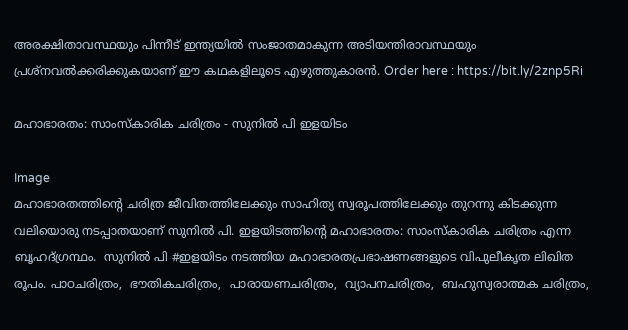അരക്ഷിതാവസ്ഥയും പിന്നീട് ഇന്ത്യയിൽ സംജാതമാകുന്ന അടിയന്തിരാവസ്ഥയും പ്രശ്‌നവൽക്കരിക്കുകയാണ് ഈ കഥകളിലൂടെ എഴുത്തുകാരൻ. Order here : https://bit.ly/2znp5Ri

മഹാഭാരതം: സാംസ്കാരിക ചരിത്രം - സുനിൽ പി ഇളയിടം

Image
മഹാഭാരതത്തിന്റെ ചരിത്ര ജീവിതത്തിലേക്കും സാഹിത്യ സ്വരൂപത്തിലേക്കും തുറന്നു കിടക്കുന്ന വലിയൊരു നടപ്പാതയാണ് സുനിൽ പി. ഇളയിടത്തിന്റെ മഹാഭാരതം: സാംസ്കാരിക ചരിത്രം എന്ന ബൃഹദ്ഗ്രന്ഥം.  സുനിൽ പി #ഇളയിടം നടത്തിയ മഹാഭാരതപ്രഭാഷണങ്ങളുടെ വിപുലീകൃത ലിഖിത രൂപം. പാഠചരിത്രം,  ഭൗതികചരിത്രം,  പാരായണചരിത്രം,  വ്യാപനചരിത്രം,  ബഹുസ്വരാത്മക ചരിത്രം,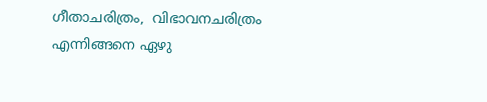ഗീതാചരിത്രം,  വിഭാവനചരിത്രം എന്നിങ്ങനെ ഏഴു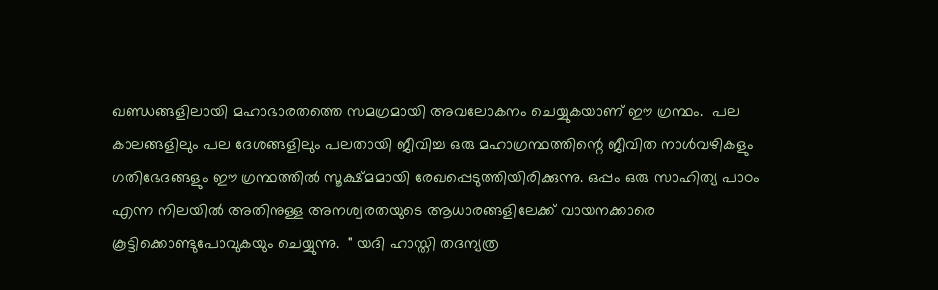ഖണ്ഡങ്ങളിലായി മഹാഭാരതത്തെ സമഗ്രമായി അവലോകനം ചെയ്യുകയാണ് ഈ ഗ്രന്ഥം.  പല കാലങ്ങളിലും പല ദേശങ്ങളിലും പലതായി ജീവിച്ച ഒരു മഹാഗ്രന്ഥത്തിന്റെ ജീവിത നാൾവഴികളും ഗതിഭേദങ്ങളും ഈ ഗ്രന്ഥത്തിൽ സൂക്ഷ്മമായി രേഖപ്പെടുത്തിയിരിക്കുന്നു. ഒപ്പം ഒരു സാഹിത്യ പാഠം എന്ന നിലയിൽ അതിനുള്ള അനശ്വരതയുടെ ആധാരങ്ങളിലേക്ക് വായനക്കാരെ കൂട്ടിക്കൊണ്ടുപോവുകയും ചെയ്യുന്നു.  " യദി ഹാസ്തി തദന്യത്ര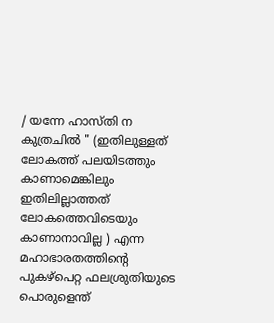/ യന്നേ ഹാസ്തി ന കുത്രചിൽ " (ഇതിലുള്ളത് ലോകത്ത് പലയിടത്തും കാണാമെങ്കിലും ഇതിലില്ലാത്തത് ലോകത്തെവിടെയും കാണാനാവില്ല ) എന്ന മഹാഭാരതത്തിന്റെ പുകഴ്പെറ്റ ഫലശ്രുതിയുടെ പൊരുളെന്ത്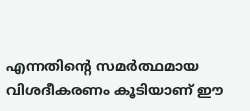എന്നതിന്റെ സമർത്ഥമായ വിശദീകരണം കൂടിയാണ് ഈ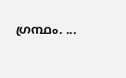ഗ്രന്ഥം. ...